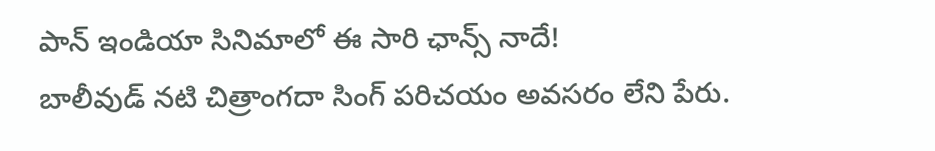పాన్ ఇండియా సినిమాలో ఈ సారి ఛాన్స్ నాదే!
బాలీవుడ్ నటి చిత్రాంగదా సింగ్ పరిచయం అవసరం లేని పేరు.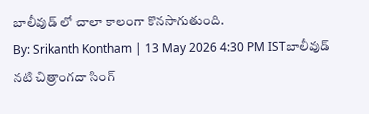బాలీవుడ్ లో చాలా కాలంగా కొనసాగుతుంది.
By: Srikanth Kontham | 13 May 2026 4:30 PM ISTబాలీవుడ్ నటి చిత్రాంగదా సింగ్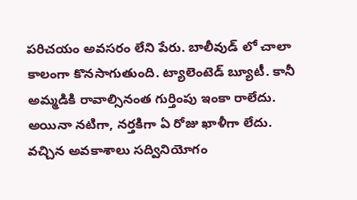పరిచయం అవసరం లేని పేరు. బాలీవుడ్ లో చాలా కాలంగా కొనసాగుతుంది. ట్యాలెంటెడ్ బ్యూటీ. కానీ అమ్మడికి రావాల్సినంత గుర్తింపు ఇంకా రాలేదు. అయినా నటిగా, నర్తకిగా ఏ రోజు ఖాళీగా లేదు. వచ్చిన అవకాశాలు సద్వినియోగం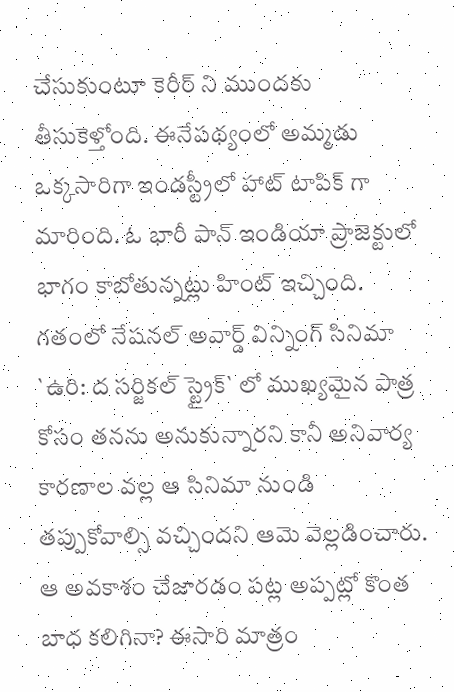చేసుకుంటూ కెరీర్ ని ముందకు తీసుకెళ్తోంది. ఈనేపథ్యంలో అమ్మడు ఒక్కసారిగా ఇండస్ట్రీలో హాట్ టాపిక్ గా మారింది. ఓ భారీ పాన్ ఇండియా ప్రాజెక్టులో భాగం కాబోతున్నట్లు హింట్ ఇచ్చింది. గతంలో నేషనల్ అవార్డ్ విన్నింగ్ సినిమా `ఉరి: ద సర్జికల్ స్ట్రైక్` లో ముఖ్యమైన పాత్ర కోసం తనను అనుకున్నారని కానీ అనివార్య కారణాల వల్ల ఆ సినిమా నుండి తప్పుకోవాల్సి వచ్చిందని ఆమె వెల్లడించారు.
ఆ అవకాశం చేజారడం పట్ల అప్పట్లో కొంత బాధ కలిగినా? ఈసారి మాత్రం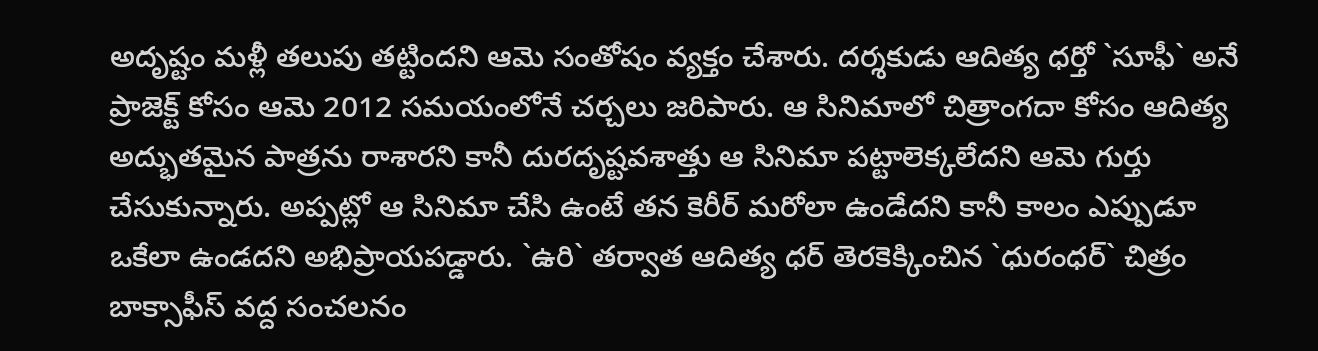అదృష్టం మళ్లీ తలుపు తట్టిందని ఆమె సంతోషం వ్యక్తం చేశారు. దర్శకుడు ఆదిత్య ధర్తో `సూఫీ` అనే ప్రాజెక్ట్ కోసం ఆమె 2012 సమయంలోనే చర్చలు జరిపారు. ఆ సినిమాలో చిత్రాంగదా కోసం ఆదిత్య అద్భుతమైన పాత్రను రాశారని కానీ దురదృష్టవశాత్తు ఆ సినిమా పట్టాలెక్కలేదని ఆమె గుర్తు చేసుకున్నారు. అప్పట్లో ఆ సినిమా చేసి ఉంటే తన కెరీర్ మరోలా ఉండేదని కానీ కాలం ఎప్పుడూ ఒకేలా ఉండదని అభిప్రాయపడ్డారు. `ఉరి` తర్వాత ఆదిత్య ధర్ తెరకెక్కించిన `ధురంధర్` చిత్రం బాక్సాఫీస్ వద్ద సంచలనం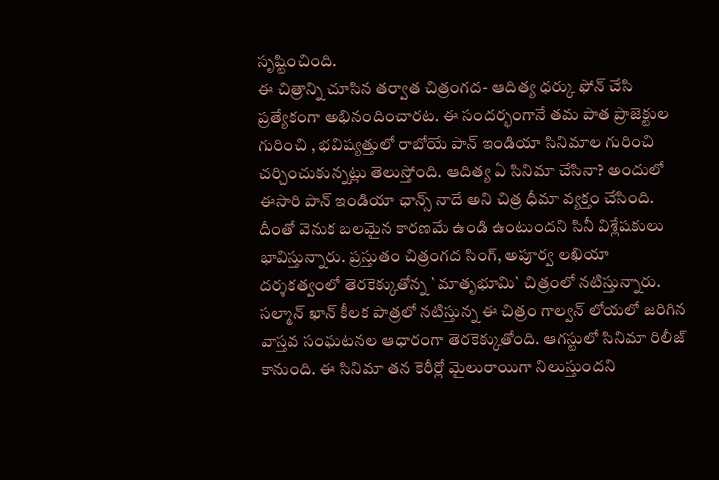సృష్టించింది.
ఈ చిత్రాన్ని చూసిన తర్వాత చిత్రంగద- ఆదిత్య ధర్కు ఫోన్ చేసి ప్రత్యేకంగా అభినందించారట. ఈ సందర్భంగానే తమ పాత ప్రాజెక్టుల గురించి , భవిష్యత్తులో రాబోయే పాన్ ఇండియా సినిమాల గురించి చర్చించుకున్నట్లు తెలుస్తోంది. ఆదిత్య ఏ సినిమా చేసినా? అందులో ఈసారి పాన్ ఇండియా ఛాన్స్ నాదే అని చిత్ర ధీమా వ్యక్తం చేసింది. దీంతో వెనుక బలమైన కారణమే ఉండి ఉంటుందని సినీ విశ్లేషకులు భావిస్తున్నారు. ప్రస్తుతం చిత్రంగద సింగ్, అపూర్వ లఖియా దర్శకత్వంలో తెరకెక్కుతోన్న `మాతృభూమి` చిత్రంలో నటిస్తున్నారు.
సల్మాన్ ఖాన్ కీలక పాత్రలో నటిస్తున్న ఈ చిత్రం గాల్వన్ లోయలో జరిగిన వాస్తవ సంఘటనల ఆధారంగా తెరకెక్కుతోంది. ఆగస్టులో సినిమా రిలీజ్ కానుంది. ఈ సినిమా తన కెరీర్లో మైలురాయిగా నిలుస్తుందని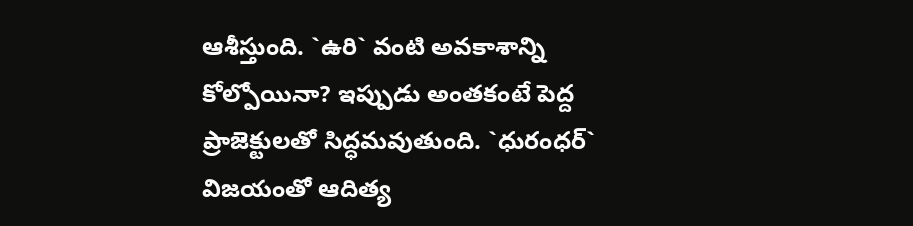ఆశీస్తుంది. `ఉరి` వంటి అవకాశాన్ని కోల్పోయినా? ఇప్పుడు అంతకంటే పెద్ద ప్రాజెక్టులతో సిద్ధమవుతుంది. `ధురంధర్` విజయంతో ఆదిత్య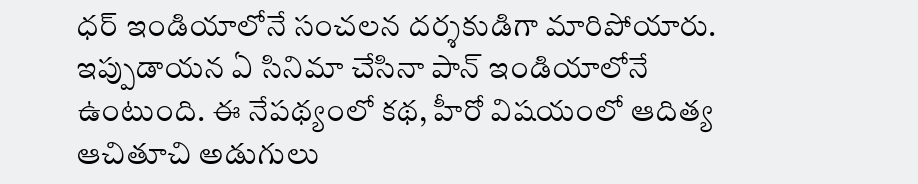ధర్ ఇండియాలోనే సంచలన దర్శకుడిగా మారిపోయారు. ఇప్పుడాయన ఏ సినిమా చేసినా పాన్ ఇండియాలోనే ఉంటుంది. ఈ నేపథ్యంలో కథ, హీరో విషయంలో ఆదిత్య ఆచితూచి అడుగులు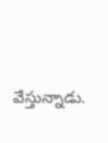వేస్తున్నాడు.